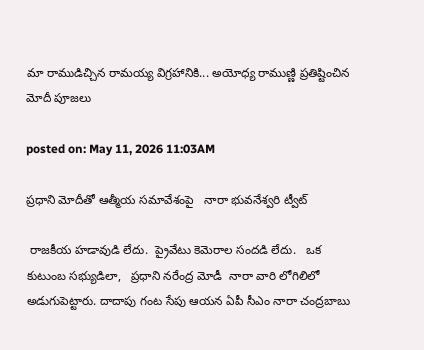మా రాముడిచ్చిన రామయ్య విగ్రహానికి... అయోధ్య రాముణ్ణి ప్రతిష్టించిన మోదీ పూజలు

posted on: May 11, 2026 11:03AM

ప్రధాని మోదీతో ఆత్మీయ సమావేశంపై   నారా భువనేశ్వరి ట్వీట్

 రాజకీయ హడావుడి లేదు.  ప్రైవేటు కెమెరాల సందడి లేదు.   ఒక కుటుంబ సభ్యుడిలా,   ప్రధాని నరేంద్ర మోడీ  నారా వారి లోగిలిలో అడుగుపెట్టారు. దాదాపు గంట సేపు ఆయన ఏపీ సీఎం నారా చంద్రబాబు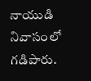నాయుడి నివాసంలో గడిపారు.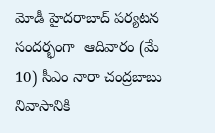మోడీ హైదరాబాద్ పర్యటన సందర్భంగా  ఆదివారం (మే 10) సీఎం నారా చంద్రబాబు నివాసానికి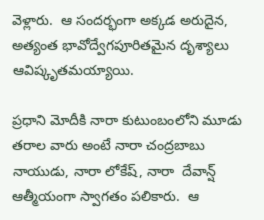వెళ్లారు.  ఆ సందర్భంగా అక్కడ అరుదైన, అత్యంత భావోద్వేగపూరితమైన దృశ్యాలు ఆవిష్కృతమయ్యాయి.

ప్రధాని మోదీకి నారా కుటుంబంలోని మూడు తరాల వారు అంటే నారా చంద్రబాబు నాయుడు, నారా లోకేష్, నారా  దేవాన్ష్‌  ఆత్మీయంగా స్వాగతం పలికారు.  ఆ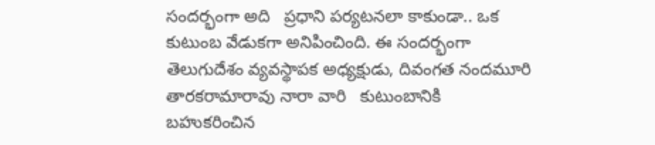సందర్భంగా అది   ప్రధాని పర్యటనలా కాకుండా.. ఒక కుటుంబ వేడుకగా అనిపించింది. ఈ సందర్భంగా  తెలుగుదేశం వ్యవస్థాపక అధ్యక్షుడు, దివంగత నందమూరి తారకరామారావు నారా వారి   కుటుంబానికి బహుకరించిన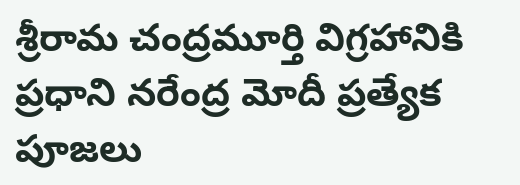శ్రీరామ చంద్రమూర్తి విగ్రహానికి ప్రధాని నరేంద్ర మోదీ ప్రత్యేక పూజలు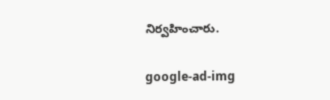నిర్వహించారు.

google-ad-img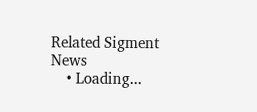Related Sigment News
    • Loading...